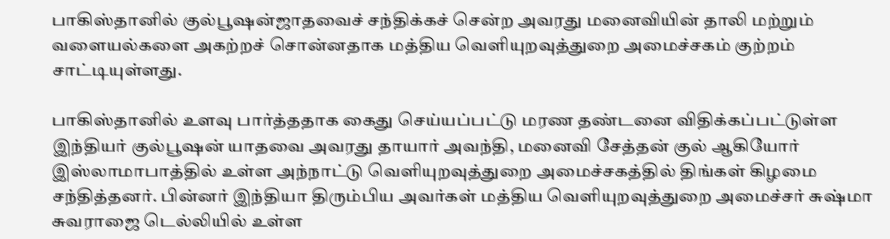பாகிஸ்தானில் குல்பூஷன்ஜாதவைச் சந்திக்கச் சென்ற அவரது மனைவியின் தாலி மற்றும் வளையல்களை அகற்றச் சொன்னதாக மத்திய வெளியுறவுத்துறை அமைச்சகம் குற்றம் சாட்டியுள்ளது.

பாகிஸ்தானில் உளவு பார்த்ததாக கைது செய்யப்பட்டு மரண தண்டனை விதிக்கப்பட்டுள்ள இந்தியர் குல்பூஷன் யாதவை அவரது தாயார் அவந்தி, மனைவி சேத்தன் குல் ஆகியோர் இஸ்லாமாபாத்தில் உள்ள அந்நாட்டு வெளியுறவுத்துறை அமைச்சகத்தில் திங்கள் கிழமை சந்தித்தனர். பின்னர் இந்தியா திரும்பிய அவர்கள் மத்திய வெளியுறவுத்துறை அமைச்சர் சுஷ்மா சுவராஜை டெல்லியில் உள்ள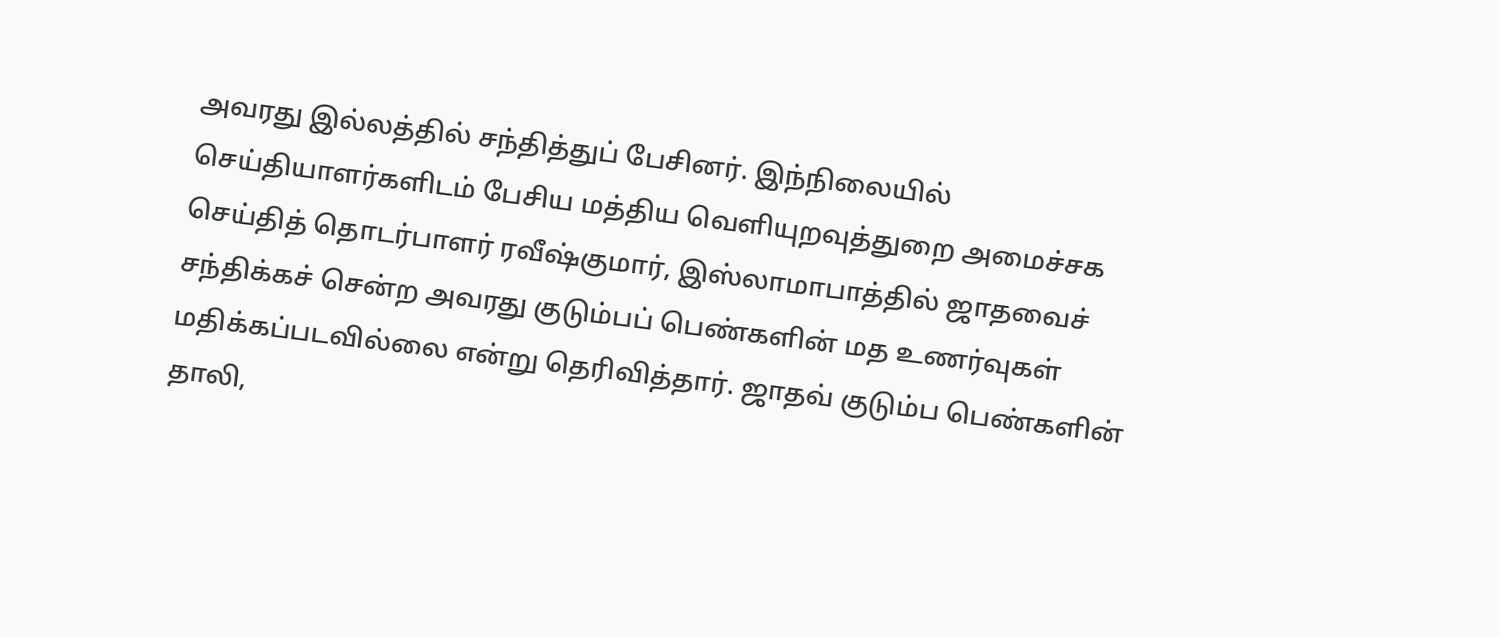அவரது இல்லத்தில் சந்தித்துப் பேசினர். இந்நிலையில் செய்தியாளர்களிடம் பேசிய மத்திய வெளியுறவுத்துறை அமைச்சக செய்தித் தொடர்பாளர் ரவீஷ்குமார், இஸ்லாமாபாத்தில் ஜாதவைச் சந்திக்கச் சென்ற அவரது குடும்பப் பெண்களின் மத உணர்வுகள் மதிக்கப்படவில்லை என்று தெரிவித்தார். ஜாதவ் குடும்ப பெண்களின் தாலி,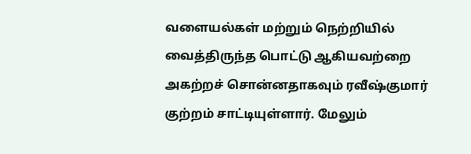வளையல்கள் மற்றும் நெற்றியில் வைத்திருந்த பொட்டு ஆகியவற்றை அகற்றச் சொன்னதாகவும் ரவீஷ்குமார் குற்றம் சாட்டியுள்ளார். மேலும்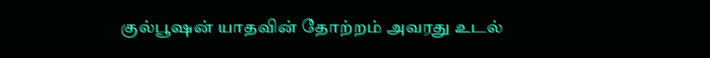குல்பூஷன் யாதவின் தோற்றம் அவரது உடல்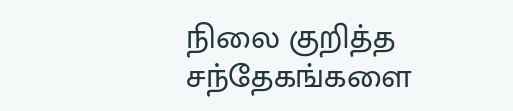நிலை குறித்த சந்தேகங்களை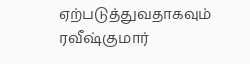ஏற்படுத்துவதாகவும் ரவீஷ்குமார்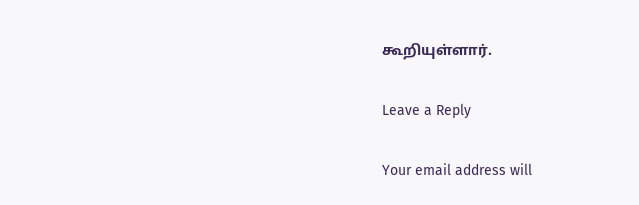கூறியுள்ளார்.

Leave a Reply

Your email address will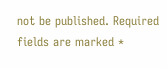not be published. Required fields are marked *